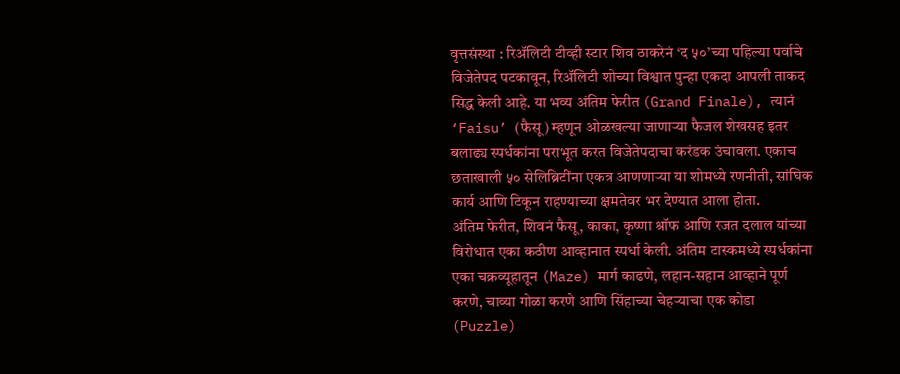वृत्तसंस्था : रिॲलिटी टीव्ही स्टार शिव ठाकरेनं ‘द ५०’च्या पहिल्या पर्वाचे विजेतेपद पटकावून, रिॲलिटी शोच्या विश्वात पुन्हा एकदा आपली ताकद सिद्ध केली आहे. या भव्य अंतिम फेरीत (Grand Finale), त्यानं ‘Faisu’ (फैसू) म्हणून ओळखल्या जाणाऱ्या फैजल शेखसह इतर बलाढ्य स्पर्धकांना पराभूत करत विजेतेपदाचा करंडक उंचावला. एकाच छताखाली ५० सेलिब्रिटींना एकत्र आणणाऱ्या या शोमध्ये रणनीती, सांघिक कार्य आणि टिकून राहण्याच्या क्षमतेवर भर देण्यात आला होता.
अंतिम फेरीत, शिवनं फैसू, काका, कृष्णा श्रॉफ आणि रजत दलाल यांच्या विरोधात एका कठीण आव्हानात स्पर्धा केली. अंतिम टास्कमध्ये स्पर्धकांना एका चक्रव्यूहातून (Maze) मार्ग काढणे, लहान-सहान आव्हाने पूर्ण करणे, चाव्या गोळा करणे आणि सिंहाच्या चेहऱ्याचा एक कोडा (Puzzle)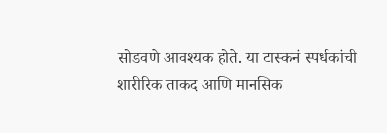सोडवणे आवश्यक होते. या टास्कनं स्पर्धकांची शारीरिक ताकद आणि मानसिक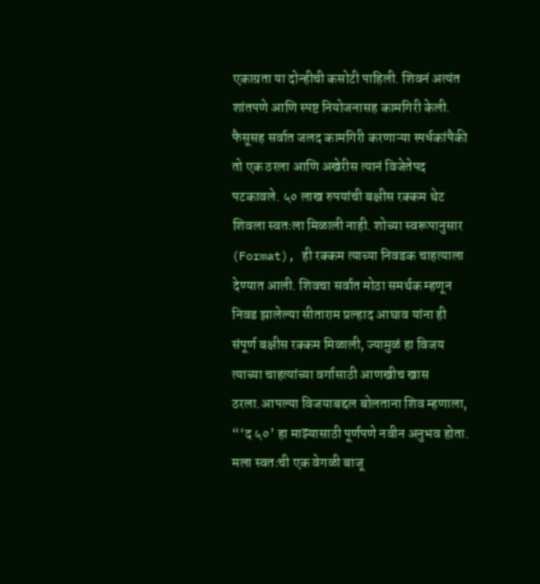एकाग्रता या दोन्हीची कसोटी पाहिली. शिवनं अत्यंत शांतपणे आणि स्पष्ट नियोजनासह कामगिरी केली. फैसूसह सर्वात जलद कामगिरी करणाऱ्या स्पर्धकांपैकी तो एक ठरला आणि अखेरीस त्यानं विजेतेपद पटकावले. ५० लाख रुपयांची बक्षीस रक्कम थेट शिवला स्वतःला मिळाली नाही. शोच्या स्वरूपानुसार (Format), ही रक्कम त्याच्या निवडक चाहत्याला देण्यात आली. शिवचा सर्वात मोठा समर्थक म्हणून निवड झालेल्या सीताराम प्रल्हाद आघाव यांना ही संपूर्ण बक्षीस रक्कम मिळाली, ज्यामुळं हा विजय त्याच्या चाहत्यांच्या वर्गासाठी आणखीच खास ठरला.आपल्या विजयाबद्दल बोलताना शिव म्हणाला, “‘द ५०’ हा माझ्यासाठी पूर्णपणे नवीन अनुभव होता. मला स्वतःची एक वेगळी बाजू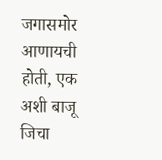जगासमोर आणायची होती, एक अशी बाजू जिचा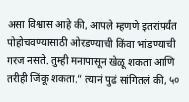असा विश्वास आहे की, आपले म्हणणे इतरांपर्यंत पोहोचवण्यासाठी ओरडण्याची किंवा भांडण्याची गरज नसते. तुम्ही मनापासून खेळू शकता आणि तरीही जिंकू शकता.” त्यानं पुढं सांगितलं की, ५०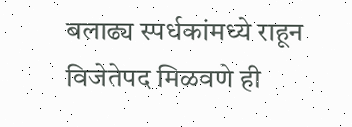बलाढ्य स्पर्धकांमध्ये राहून विजेतेपद मिळवणे ही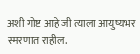अशी गोष्ट आहे जी त्याला आयुष्यभर स्मरणात राहील.